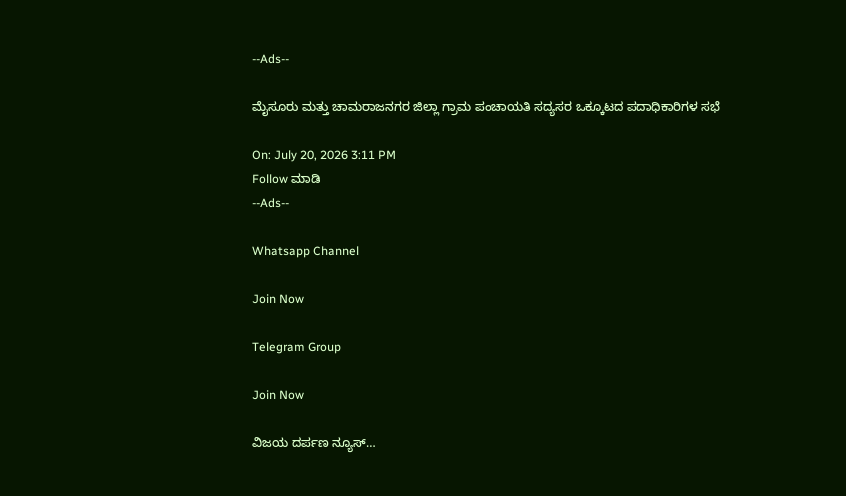--Ads--

ಮೈಸೂರು ಮತ್ತು ಚಾಮರಾಜನಗರ ಜಿಲ್ಲಾ ಗ್ರಾಮ ಪಂಚಾಯತಿ ಸದ್ಯಸರ ಒಕ್ಕೂಟದ ಪದಾಧಿಕಾರಿಗಳ ಸಭೆ

On: July 20, 2026 3:11 PM
Follow ಮಾಡಿ
--Ads--

Whatsapp Channel

Join Now

Telegram Group

Join Now

ವಿಜಯ ದರ್ಪಣ ನ್ಯೂಸ್…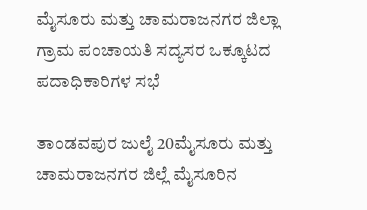ಮೈಸೂರು ಮತ್ತು ಚಾಮರಾಜನಗರ ಜಿಲ್ಲಾ ಗ್ರಾಮ ಪಂಚಾಯತಿ ಸದ್ಯಸರ ಒಕ್ಕೂಟದ ಪದಾಧಿಕಾರಿಗಳ ಸಭೆ

ತಾಂಡವಪುರ ಜುಲೈ 20ಮೈಸೂರು ಮತ್ತು ಚಾಮರಾಜನಗರ ಜಿಲ್ಲೆ ಮೈಸೂರಿನ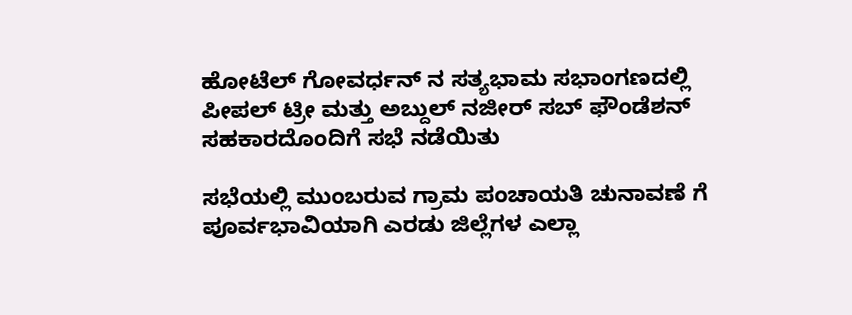ಹೋಟೆಲ್ ಗೋವರ್ಧನ್ ನ ಸತ್ಯಭಾಮ ಸಭಾಂಗಣದಲ್ಲಿ ಪೀಪಲ್ ಟ್ರೀ ಮತ್ತು ಅಬ್ದುಲ್ ನಜೀರ್ ಸಬ್ ಫೌಂಡೆಶನ್ ಸಹಕಾರದೊಂದಿಗೆ ಸಭೆ ನಡೆಯಿತು

ಸಭೆಯಲ್ಲಿ ಮುಂಬರುವ ಗ್ರಾಮ ಪಂಚಾಯತಿ ಚುನಾವಣೆ ಗೆ ಪೂರ್ವಭಾವಿಯಾಗಿ ಎರಡು ಜಿಲ್ಲೆಗಳ ಎಲ್ಲಾ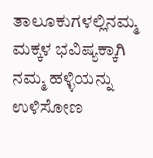ತಾಲೂಕುಗಳಲ್ಲಿನಮ್ಮ ಮಕ್ಕಳ ಭವಿಷ್ಯಕ್ಕಾಗಿ ನಮ್ಮ ಹಳ್ಳಿಯನ್ನು ಉಳಿಸೋಣ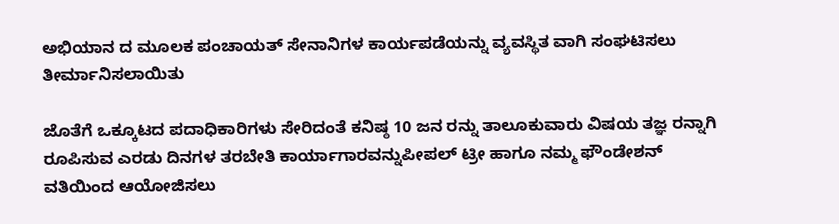ಅಭಿಯಾನ ದ ಮೂಲಕ ಪಂಚಾಯತ್ ಸೇನಾನಿಗಳ ಕಾರ್ಯಪಡೆಯನ್ನು ವ್ಯವಸ್ಥಿತ ವಾಗಿ ಸಂಘಟಿಸಲು ತೀರ್ಮಾನಿಸಲಾಯಿತು

ಜೊತೆಗೆ ಒಕ್ಕೂಟದ ಪದಾಧಿಕಾರಿಗಳು ಸೇರಿದಂತೆ ಕನಿಷ್ಠ 10 ಜನ ರನ್ನು ತಾಲೂಕುವಾರು ವಿಷಯ ತಜ್ಞ ರನ್ನಾಗಿ ರೂಪಿಸುವ ಎರಡು ದಿನಗಳ ತರಬೇತಿ ಕಾರ್ಯಾಗಾರವನ್ನುಪೀಪಲ್ ಟ್ರೀ ಹಾಗೂ ನಮ್ಮ ಫೌಂಡೇಶನ್ ವತಿಯಿಂದ ಆಯೋಜಿಸಲು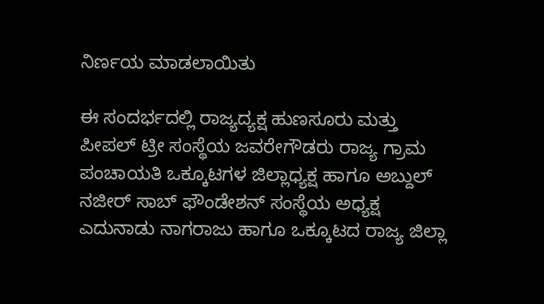ನಿರ್ಣಯ ಮಾಡಲಾಯಿತು

ಈ ಸಂದರ್ಭದಲ್ಲಿ ರಾಜ್ಯದ್ಯಕ್ಷ ಹುಣಸೂರು ಮತ್ತು ಪೀಪಲ್ ಟ್ರೀ ಸಂಸ್ಥೆಯ ಜವರೇಗೌಡರು ರಾಜ್ಯ ಗ್ರಾಮ ಪಂಚಾಯತಿ ಒಕ್ಕೂಟಗಳ ಜಿಲ್ಲಾಧ್ಯಕ್ಷ ಹಾಗೂ ಅಬ್ದುಲ್ ನಜೀರ್ ಸಾಬ್ ಫೌಂಡೇಶನ್ ಸಂಸ್ಥೆಯ ಅಧ್ಯಕ್ಷ ಎದುನಾಡು ನಾಗರಾಜು ಹಾಗೂ ಒಕ್ಕೂಟದ ರಾಜ್ಯ ಜಿಲ್ಲಾ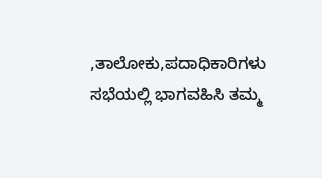,ತಾಲೋಕು,ಪದಾಧಿಕಾರಿಗಳು ಸಭೆಯಲ್ಲಿ ಭಾಗವಹಿಸಿ ತಮ್ಮ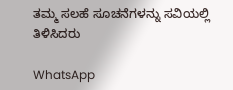ತಮ್ಮ ಸಲಹೆ ಸೂಚನೆಗಳನ್ನು ಸವಿಯಲ್ಲಿ ತಿಳಿಸಿದರು

WhatsApp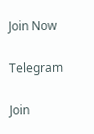Join Now

Telegram

Join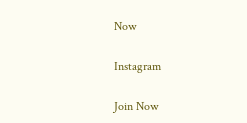Now

Instagram

Join Now